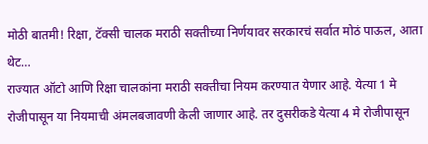मोठी बातमी! रिक्षा, टॅक्सी चालक मराठी सक्तीच्या निर्णयावर सरकारचं सर्वात मोठं पाऊल, आता थेट…
राज्यात ऑटो आणि रिक्षा चालकांना मराठी सक्तीचा नियम करण्यात येणार आहे. येत्या 1 मे रोजीपासून या नियमाची अंमलबजावणी केली जाणार आहे. तर दुसरीकडे येत्या 4 मे रोजीपासून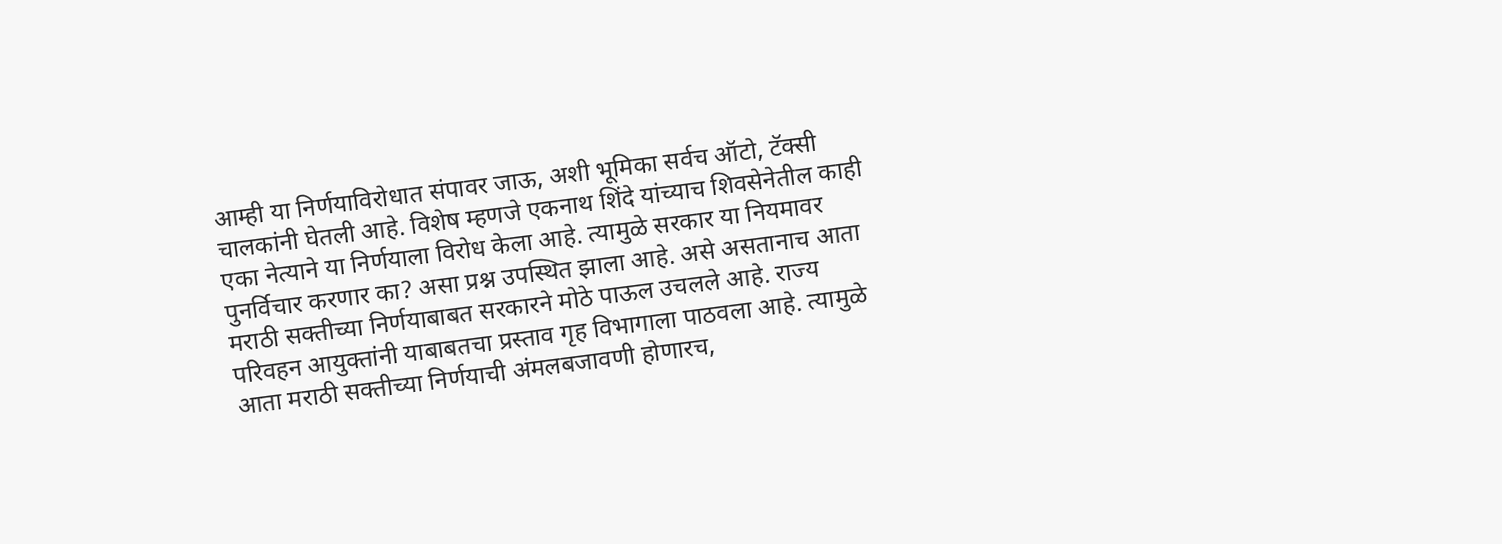आम्ही या निर्णयाविरोधात संपावर जाऊ, अशी भूमिका सर्वच ऑटो, टॅक्सी चालकांनी घेतली आहे. विशेष म्हणजे एकनाथ शिंदे यांच्याच शिवसेनेतील काही एका नेत्याने या निर्णयाला विरोध केला आहे. त्यामुळे सरकार या नियमावर पुनर्विचार करणार का? असा प्रश्न उपस्थित झाला आहे. असे असतानाच आता मराठी सक्तीच्या निर्णयाबाबत सरकारने मोठे पाऊल उचलले आहे. राज्य परिवहन आयुक्तांनी याबाबतचा प्रस्ताव गृह विभागाला पाठवला आहे. त्यामुळे आता मराठी सक्तीच्या निर्णयाची अंमलबजावणी होणारच,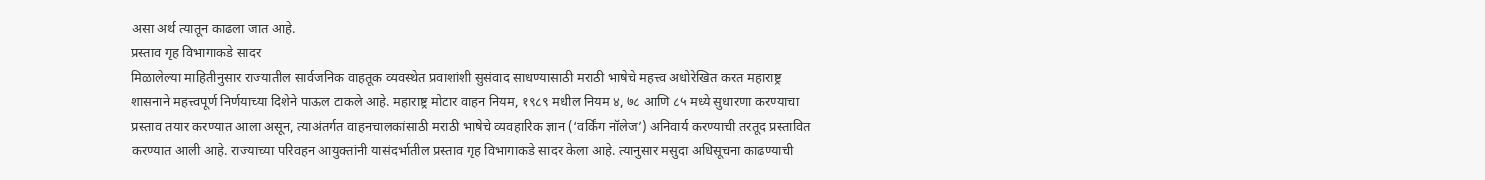असा अर्थ त्यातून काढला जात आहे.
प्रस्ताव गृह विभागाकडे सादर
मिळालेल्या माहितीनुसार राज्यातील सार्वजनिक वाहतूक व्यवस्थेत प्रवाशांशी सुसंवाद साधण्यासाठी मराठी भाषेचे महत्त्व अधोरेखित करत महाराष्ट्र शासनाने महत्त्वपूर्ण निर्णयाच्या दिशेने पाऊल टाकले आहे. महाराष्ट्र मोटार वाहन नियम, १९८९ मधील नियम ४, ७८ आणि ८५ मध्ये सुधारणा करण्याचा प्रस्ताव तयार करण्यात आला असून, त्याअंतर्गत वाहनचालकांसाठी मराठी भाषेचे व्यवहारिक ज्ञान (‘वर्किंग नॉलेज’) अनिवार्य करण्याची तरतूद प्रस्तावित करण्यात आली आहे. राज्याच्या परिवहन आयुक्तांनी यासंदर्भातील प्रस्ताव गृह विभागाकडे सादर केला आहे. त्यानुसार मसुदा अधिसूचना काढण्याची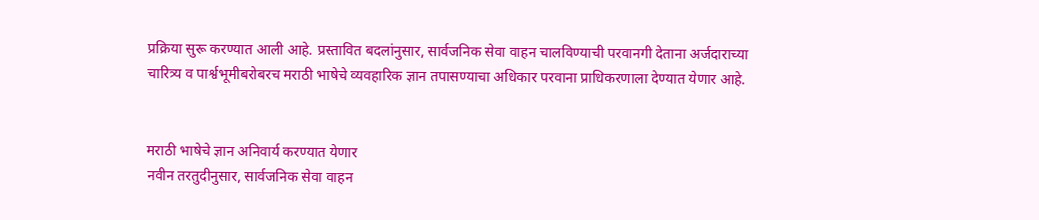प्रक्रिया सुरू करण्यात आली आहे. प्रस्तावित बदलांनुसार, सार्वजनिक सेवा वाहन चालविण्याची परवानगी देताना अर्जदाराच्या चारित्र्य व पार्श्वभूमीबरोबरच मराठी भाषेचे व्यवहारिक ज्ञान तपासण्याचा अधिकार परवाना प्राधिकरणाला देण्यात येणार आहे.


मराठी भाषेचे ज्ञान अनिवार्य करण्यात येणार
नवीन तरतुदीनुसार, सार्वजनिक सेवा वाहन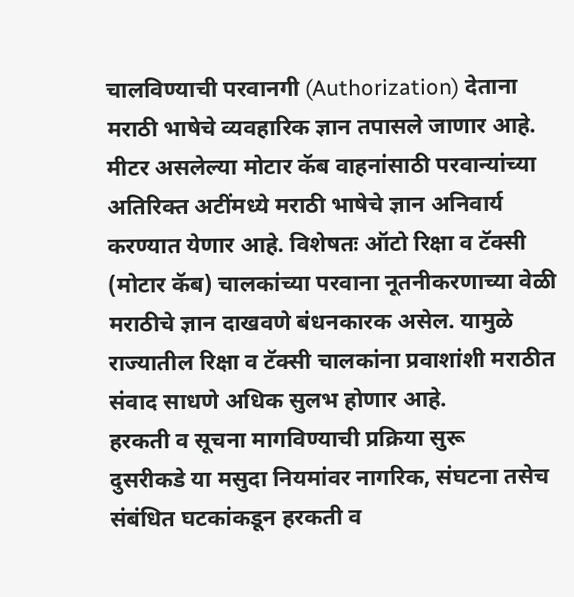चालविण्याची परवानगी (Authorization) देताना मराठी भाषेचे व्यवहारिक ज्ञान तपासले जाणार आहे. मीटर असलेल्या मोटार कॅब वाहनांसाठी परवान्यांच्या अतिरिक्त अटींमध्ये मराठी भाषेचे ज्ञान अनिवार्य करण्यात येणार आहे. विशेषतः ऑटो रिक्षा व टॅक्सी (मोटार कॅब) चालकांच्या परवाना नूतनीकरणाच्या वेळी मराठीचे ज्ञान दाखवणे बंधनकारक असेल. यामुळे राज्यातील रिक्षा व टॅक्सी चालकांना प्रवाशांशी मराठीत संवाद साधणे अधिक सुलभ होणार आहे.
हरकती व सूचना मागविण्याची प्रक्रिया सुरू
दुसरीकडे या मसुदा नियमांवर नागरिक, संघटना तसेच संबंधित घटकांकडून हरकती व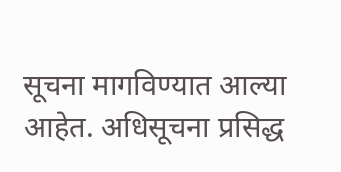सूचना मागविण्यात आल्या आहेत. अधिसूचना प्रसिद्ध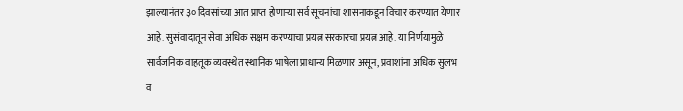झाल्यानंतर ३० दिवसांच्या आत प्राप्त होणाऱ्या सर्व सूचनांचा शासनाकडून विचार करण्यात येणार आहे. सुसंवादातून सेवा अधिक सक्षम करण्याचा प्रयत्न सरकारचा प्रयत्न आहे. या निर्णयामुळे सार्वजनिक वाहतूक व्यवस्थेत स्थानिक भाषेला प्राधान्य मिळणार असून, प्रवाशांना अधिक सुलभ व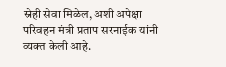स्नेही सेवा मिळेल, अशी अपेक्षा परिवहन मंत्री प्रताप सरनाईक यांनी व्यक्त केली आहे.